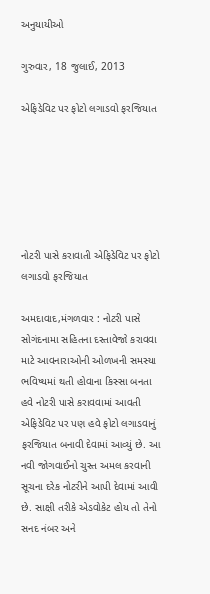અનુયાયીઓ

ગુરુવાર, 18 જુલાઈ, 2013

એફિડેવિટ પર ફોટો લગાડવો ફરજિયાત






નોટરી પાસે કરાવાતી એફિડેવિટ પર ફોટો લગાડવો ફરજિયાત

અમદાવાદ,મંગળવાર : નોટરી પાસે સોગંદનામા સહિતના દસ્તાવેજો કરાવવા માટે આવનારાઓની ઓળખની સમસ્યા ભવિષ્યમાં થતી હોવાના કિસ્સા બનતા હવે નોટરી પાસે કરાવવામાં આવતી એફિડેવિટ પર પણ હવે ફોટો લગાડવાનું ફરજિયાત બનાવી દેવામાં આવ્યું છે. આ નવી જોગવાઈનો ચુસ્ત અમલ કરવાની સૂચના દરેક નોટરીને આપી દેવામાં આવી છે. સાક્ષી તરીકે એડવોકેટ હોય તો તેનો સનદ નંબર અને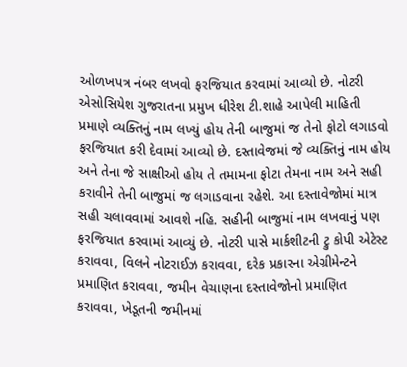ઓળખપત્ર નંબર લખવો ફરજિયાત કરવામાં આવ્યો છે. નોટરી એસોસિયેશ ગુજરાતના પ્રમુખ ધીરેશ ટી.શાહે આપેલી માહિતી પ્રમાણે વ્યક્તિનું નામ લખ્યું હોય તેની બાજુમાં જ તેનો ફોટો લગાડવો ફરજિયાત કરી દેવામાં આવ્યો છે. દસ્તાવેજમાં જે વ્યક્તિનું નામ હોય અને તેના જે સાક્ષીઓ હોય તે તમામના ફોટા તેમના નામ અને સહી કરાવીને તેની બાજુમાં જ લગાડવાના રહેશે. આ દસ્તાવેજોમાં માત્ર સહી ચલાવવામાં આવશે નહિ. સહીની બાજુમાં નામ લખવાનું પણ ફરજિયાત કરવામાં આવ્યું છે. નોટરી પાસે માર્કશીટની ટ્રુ કોપી એટેસ્ટ કરાવવા, વિલને નોટરાઈઝ કરાવવા, દરેક પ્રકારના એગ્રીમેન્ટને પ્રમાણિત કરાવવા, જમીન વેચાણના દસ્તાવેજોનો પ્રમાણિત કરાવવા, ખેડૂતની જમીનમાં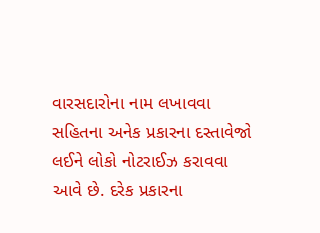વારસદારોના નામ લખાવવા સહિતના અનેક પ્રકારના દસ્તાવેજો લઈને લોકો નોટરાઈઝ કરાવવા આવે છે. દરેક પ્રકારના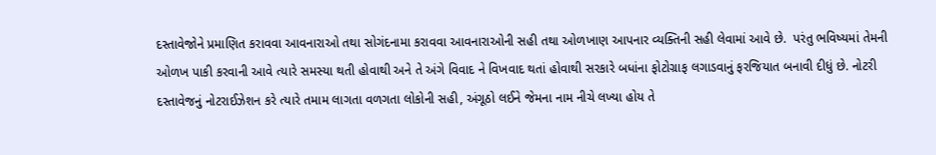દસ્તાવેજોને પ્રમાણિત કરાવવા આવનારાઓ તથા સોગંદનામા કરાવવા આવનારાઓની સહી તથા ઓળખાણ આપનાર વ્યક્તિની સહી લેવામાં આવે છે.  પરંતુ ભવિષ્યમાં તેમની ઓળખ પાકી કરવાની આવે ત્યારે સમસ્યા થતી હોવાથી અને તે અંગે વિવાદ ને વિખવાદ થતાં હોવાથી સરકારે બધાંના ફોટોગ્રાફ લગાડવાનું ફરજિયાત બનાવી દીધું છે. નોટરી દસ્તાવેજનું નોટરાઈઝેશન કરે ત્યારે તમામ લાગતા વળગતા લોકોની સહી, અંગૂઠો લઈને જેમના નામ નીચે લખ્યા હોય તે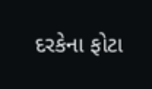દરકેના ફોટા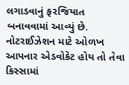લગાડવાનું ફરજિયાત બનાવવામાં આવ્યું છે. નોટરાઈઝેશન માટે ઓળખ આપનાર એડવોકેટ હોય તો તેવા કિસ્સામાં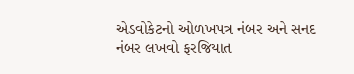એડવોકેટનો ઓળખપત્ર નંબર અને સનદ નંબર લખવો ફરજિયાત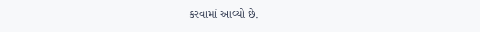કરવામાં આવ્યો છે.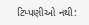ટિપ્પણીઓ નથી: